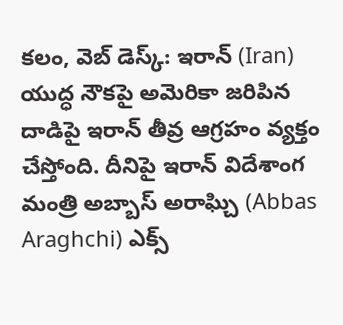కలం, వెబ్ డెస్క్: ఇరాన్ (Iran) యుద్ధ నౌకపై అమెరికా జరిపిన దాడిపై ఇరాన్ తీవ్ర ఆగ్రహం వ్యక్తం చేస్తోంది. దీనిపై ఇరాన్ విదేశాంగ మంత్రి అబ్బాస్ అరాఘ్చి (Abbas Araghchi) ఎక్స్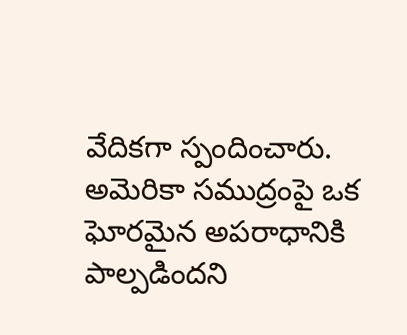వేదికగా స్పందించారు. అమెరికా సముద్రంపై ఒక ఘోరమైన అపరాధానికి పాల్పడిందని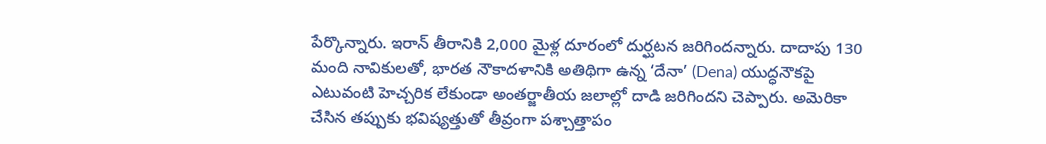పేర్కొన్నారు. ఇరాన్ తీరానికి 2,000 మైళ్ల దూరంలో దుర్ఘటన జరిగిందన్నారు. దాదాపు 130 మంది నావికులతో, భారత నౌకాదళానికి అతిథిగా ఉన్న ‘దేనా’ (Dena) యుద్ధనౌకపై ఎటువంటి హెచ్చరిక లేకుండా అంతర్జాతీయ జలాల్లో దాడి జరిగిందని చెప్పారు. అమెరికా చేసిన తప్పుకు భవిష్యత్తుతో తీవ్రంగా పశ్చాత్తాపం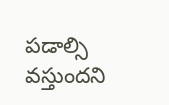పడాల్సి వస్తుందని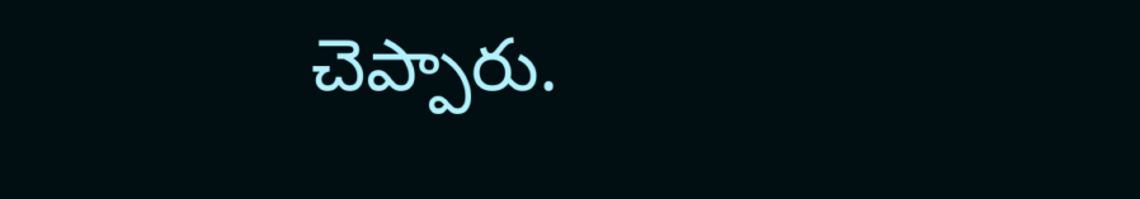చెప్పారు.